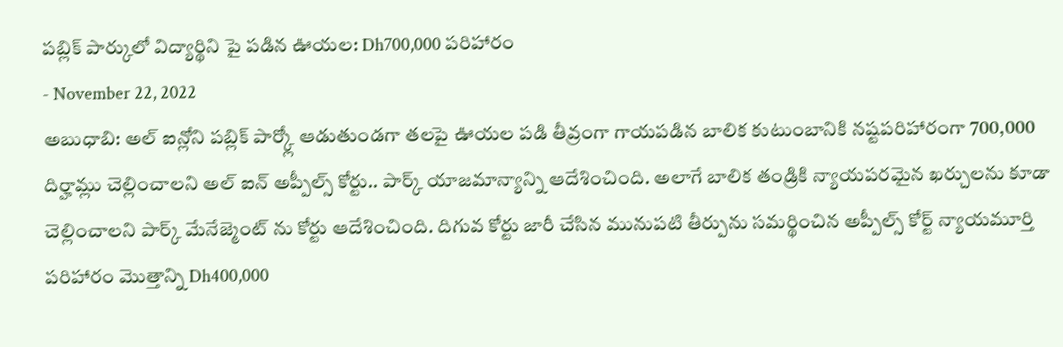పబ్లిక్ పార్కులో విద్యార్థిని పై పడిన ఊయల: Dh700,000 పరిహారం
- November 22, 2022
అబుధాబి: అల్ ఐన్లోని పబ్లిక్ పార్క్లో ఆడుతుండగా తలపై ఊయల పడి తీవ్రంగా గాయపడిన బాలిక కుటుంబానికి నష్టపరిహారంగా 700,000 దిర్హామ్లు చెల్లించాలని అల్ ఐన్ అప్పీల్స్ కోర్టు.. పార్క్ యాజమాన్యాన్ని ఆదేశించింది. అలాగే బాలిక తండ్రికి న్యాయపరమైన ఖర్చులను కూడా చెల్లించాలని పార్క్ మేనేజ్మెంట్ ను కోర్టు ఆదేశించింది. దిగువ కోర్టు జారీ చేసిన మునుపటి తీర్పును సమర్థించిన అప్పీల్స్ కోర్ట్ న్యాయమూర్తి పరిహారం మొత్తాన్ని Dh400,000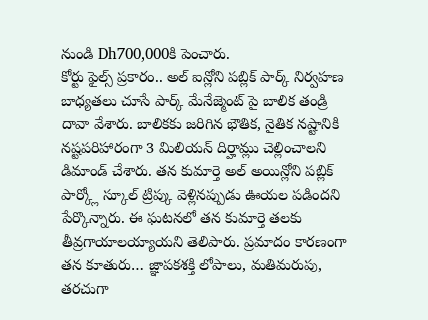నుండి Dh700,000కి పెంచారు.
కోర్టు ఫైల్స్ ప్రకారం.. అల్ ఐన్లోని పబ్లిక్ పార్క్ నిర్వహణ బాధ్యతలు చూసే పార్క్ మేనేజ్మెంట్ పై బాలిక తండ్రి దావా వేశారు. బాలికకు జరిగిన భౌతిక, నైతిక నష్టానికి నష్టపరిహారంగా 3 మిలియన్ దిర్హామ్లు చెల్లించాలని డిమాండ్ చేశారు. తన కుమార్తె అల్ అయిన్లోని పబ్లిక్ పార్క్లో స్కూల్ ట్రిప్కు వెళ్లినప్పుడు ఊయల పడిందని పేర్కొన్నారు. ఈ ఘటనలో తన కుమార్తె తలకు తీవ్రగాయాలయ్యాయని తెలిపారు. ప్రమాదం కారణంగా తన కూతురు… జ్ఞాపకశక్తి లోపాలు, మతిమరుపు, తరచుగా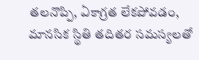తలనొప్పి, ఏకాగ్రత లేకపోవడం, మానసిక స్థితి తదితర సమస్యలతో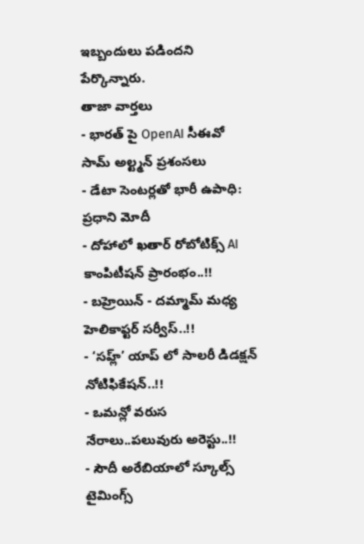ఇబ్బందులు పడిందని పేర్కొన్నారు.
తాజా వార్తలు
- భారత్ పై OpenAI సీఈవో సామ్ అల్ట్మన్ ప్రశంసలు
- డేటా సెంటర్లతో భారీ ఉపాధి: ప్రధాని మోదీ
- దోహాలో ఖతార్ రోబోటిక్స్ AI కాంపిటీషన్ ప్రారంభం..!!
- బహ్రెయిన్ - దమ్మామ్ మధ్య హెలికాప్టర్ సర్వీస్..!!
- ‘సహ్ల్’ యాప్ లో సాలరీ డిడక్షన్ నోటిఫికేషన్..!!
- ఒమన్లో వరుస నేరాలు..పలువురు అరెస్టు..!!
- సౌదీ అరేబియాలో స్కూల్స్ టైమింగ్స్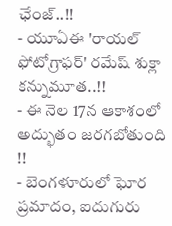ఛేంజ్..!!
- యూఏఈ 'రాయల్ ఫోటోగ్రాఫర్' రమేష్ శుక్లా కన్నుమూత..!!
- ఈ నెల 17న ఆకాశంలో అద్భుతం జరగబోతుంది !!
- బెంగళూరులో ఘోర ప్రమాదం, ఐదుగురు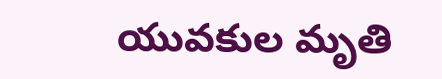యువకుల మృతి